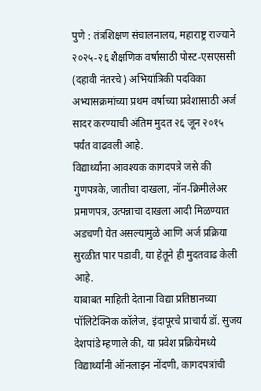पुणे : तंत्रशिक्षण संचालनालय, महाराष्ट्र राज्याने २०२५-२६ शैक्षणिक वर्षासाठी पोस्ट-एसएससी (दहावी नंतरचे) अभियांत्रिकी पदविका अभ्यासक्रमांच्या प्रथम वर्षाच्या प्रवेशासाठी अर्ज सादर करण्याची अंतिम मुदत २६ जून २०१५ पर्यंत वाढवली आहे.
विद्यार्थ्यांना आवश्यक कागदपत्रे जसे की गुणपत्रके, जातीचा दाखला, नॉन-क्रिमीलेअर प्रमाणपत्र, उत्पन्नाचा दाखला आदी मिळण्यात अडचणी येत असल्यामुळे आणि अर्ज प्रक्रिया सुरळीत पार पडावी, या हेतूने ही मुदतवाढ केली आहे.
याबाबत माहिती देताना विद्या प्रतिष्ठानच्या पॉलिटेक्निक कॉलेज, इंदापूरचे प्राचार्य डॉ. सुजय देशपांडे म्हणाले की, या प्रवेश प्रक्रियेमध्ये विद्यार्थ्यांनी ऑनलाइन नोंदणी, कागदपत्रांची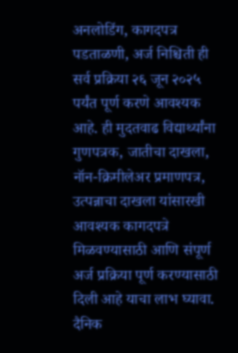अनलोडिंग, कागदपत्र पडताळणी, अर्ज निश्चिती ही सर्व प्रक्रिया २६ जून २०२५ पर्यंत पूर्ण करणे आवश्यक आहे. ही मुदतवाढ विद्यार्थ्यांना गुणपत्रक, जातीचा दाखला, नॉन-क्रिमीलेअर प्रमाणपत्र, उत्पन्नाचा दाखला यांसारखी आवश्यक कागदपत्रे मिळवण्यासाठी आणि संपूर्ण अर्ज प्रक्रिया पूर्ण करण्यासाठी दिली आहे याचा लाभ घ्यावा.
दैनिक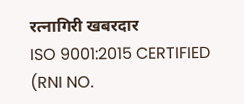रत्नागिरी खबरदार
ISO 9001:2015 CERTIFIED
(RNI NO.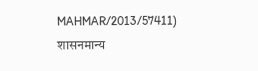MAHMAR/2013/57411)
शासनमान्य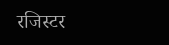रजिस्टर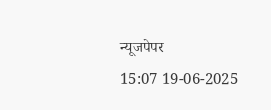न्यूजपेपर
15:07 19-06-2025